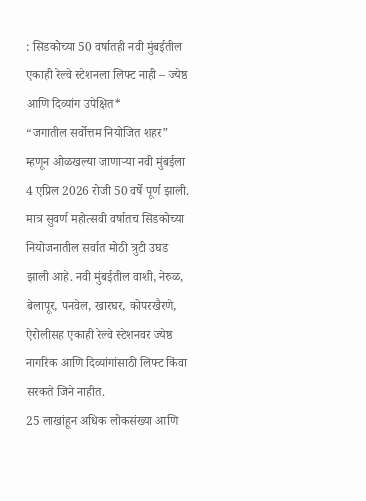: सिडकोच्या 50 वर्षातही नवी मुंबईतील एकाही रेल्वे स्टेशनला लिफ्ट नाही – ज्येष्ठ आणि दिव्यांग उपेक्षित*
“जगातील सर्वोत्तम नियोजित शहर” म्हणून ओळखल्या जाणाऱ्या नवी मुंबईला 4 एप्रिल 2026 रोजी 50 वर्षे पूर्ण झाली. मात्र सुवर्ण महोत्सवी वर्षातच सिडकोच्या नियोजनातील सर्वात मोठी त्रुटी उघड झाली आहे. नवी मुंबईतील वाशी, नेरुळ, बेलापूर, पनवेल, खारघर, कोपरखैरणे, ऐरोलीसह एकाही रेल्वे स्टेशनवर ज्येष्ठ नागरिक आणि दिव्यांगांसाठी लिफ्ट किंवा सरकते जिने नाहीत.
25 लाखांहून अधिक लोकसंख्या आणि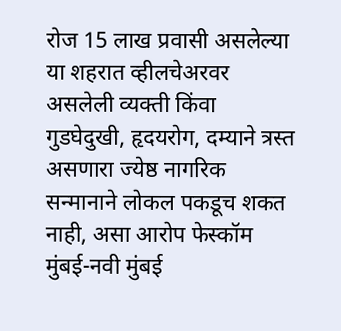रोज 15 लाख प्रवासी असलेल्या या शहरात व्हीलचेअरवर असलेली व्यक्ती किंवा गुडघेदुखी, हृदयरोग, दम्याने त्रस्त असणारा ज्येष्ठ नागरिक सन्मानाने लोकल पकडूच शकत नाही, असा आरोप फेस्कॉम मुंबई-नवी मुंबई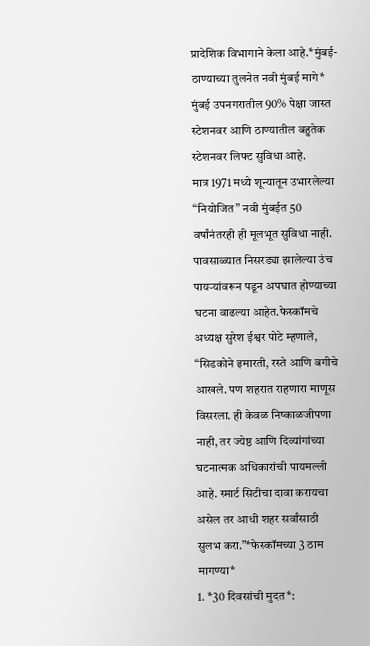प्रादेशिक विभागाने केला आहे.*मुंबई-ठाण्याच्या तुलनेत नवी मुंबई मागे* मुंबई उपनगरातील 90% पेक्षा जास्त स्टेशनवर आणि ठाण्यातील बहुतेक स्टेशनवर लिफ्ट सुविधा आहे.
मात्र 1971 मध्ये शून्यातून उभारलेल्या “नियोजित” नवी मुंबईत 50 वर्षांनंतरही ही मूलभूत सुविधा नाही. पावसाळ्यात निसरड्या झालेल्या उंच पायऱ्यांवरून पडून अपघात होण्याच्या घटना वाढल्या आहेत.फेस्कॉमचे अध्यक्ष सुरेश ईश्वर पोटे म्हणाले, “सिडकोने इमारती, रस्ते आणि बगीचे आखले. पण शहरात राहणारा माणूस विसरला. ही केवळ निष्काळजीपणा नाही, तर ज्येष्ठ आणि दिव्यांगांच्या घटनात्मक अधिकारांची पायमल्ली आहे. स्मार्ट सिटीचा दावा करायचा असेल तर आधी शहर सर्वांसाठी सुलभ करा.”*फेस्कॉमच्या 3 ठाम मागण्या*
1. *30 दिवसांची मुदत*: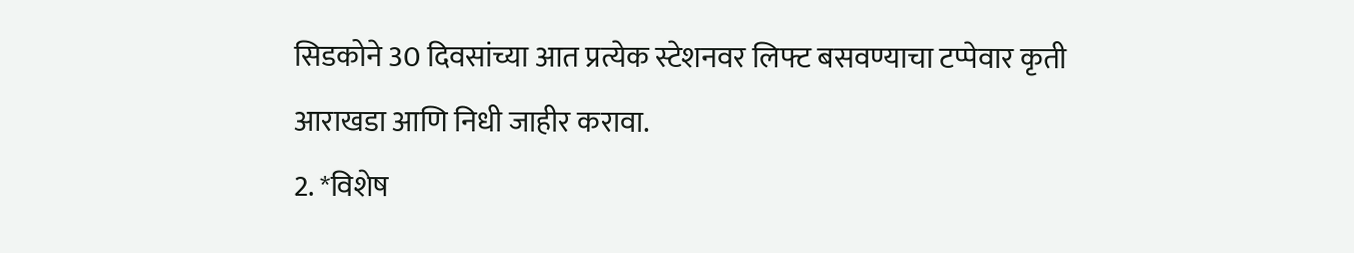सिडकोने 30 दिवसांच्या आत प्रत्येक स्टेशनवर लिफ्ट बसवण्याचा टप्पेवार कृती आराखडा आणि निधी जाहीर करावा.
2. *विशेष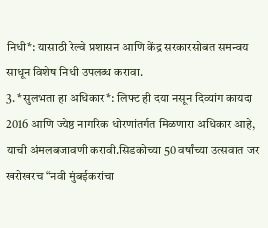निधी*: यासाठी रेल्वे प्रशासन आणि केंद्र सरकारसोबत समन्वय साधून विशेष निधी उपलब्ध करावा.
3. *सुलभता हा अधिकार*: लिफ्ट ही दया नसून दिव्यांग कायदा 2016 आणि ज्येष्ठ नागरिक धोरणांतर्गत मिळणारा अधिकार आहे, याची अंमलबजावणी करावी.सिडकोच्या 50 वर्षांच्या उत्सवात जर खरोखरच “नवी मुंबईकरांचा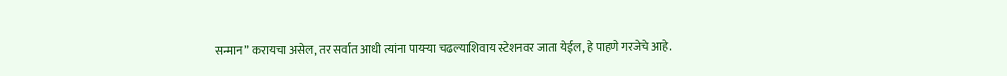सन्मान” करायचा असेल, तर सर्वात आधी त्यांना पायऱ्या चढल्याशिवाय स्टेशनवर जाता येईल, हे पाहणे गरजेचे आहे.